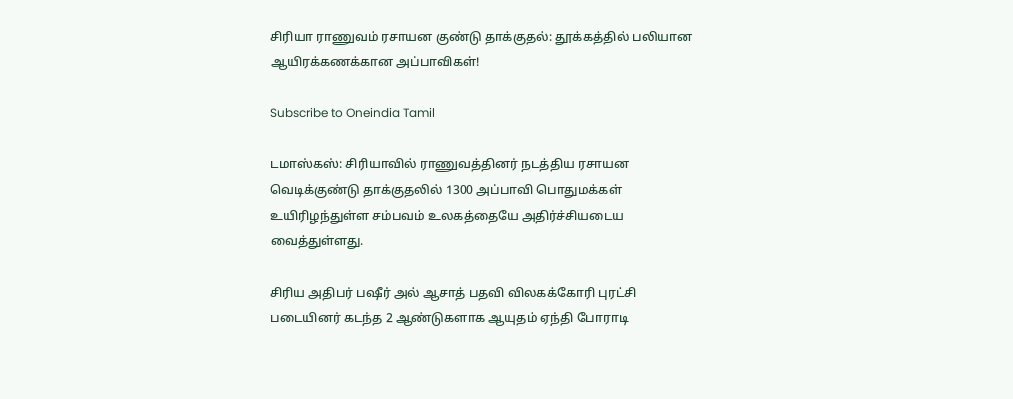சிரியா ராணுவம் ரசாயன குண்டு தாக்குதல்: தூக்கத்தில் பலியான ஆயிரக்கணக்கான அப்பாவிகள்!

Subscribe to Oneindia Tamil

டமாஸ்கஸ்: சிரியாவில் ராணுவத்தினர் நடத்திய ரசாயன வெடிக்குண்டு தாக்குதலில் 1300 அப்பாவி பொதுமக்கள் உயிரிழந்துள்ள சம்பவம் உலகத்தையே அதிர்ச்சியடைய வைத்துள்ளது.

சிரிய அதிபர் பஷீர் அல் ஆசாத் பதவி விலகக்கோரி புரட்சி படையினர் கடந்த 2 ஆண்டுகளாக ஆயுதம் ஏந்தி போராடி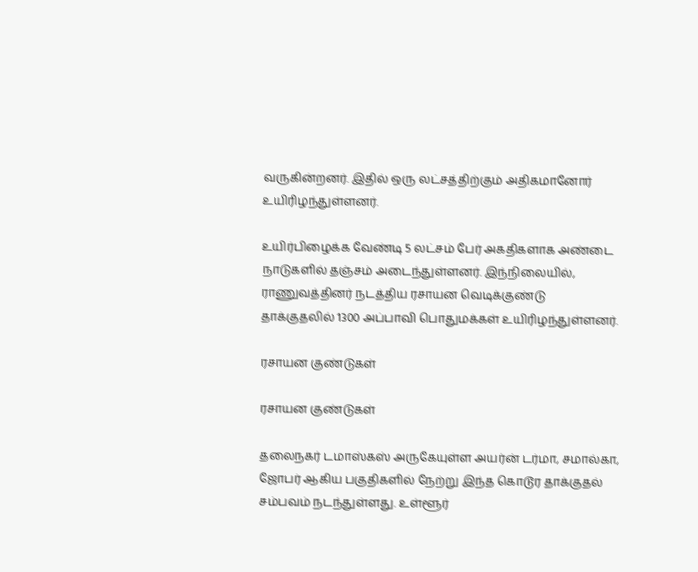வருகின்றனர். இதில் ஒரு லட்சத்திற்கும் அதிகமானோர் உயிரிழந்துள்ளனர்.

உயிர்பிழைக்க வேண்டி 5 லட்சம் பேர் அகதிகளாக அண்டை நாடுகளில் தஞ்சம் அடைந்துள்ளனர். இந்நிலையில், ராணுவத்தினர் நடத்திய ரசாயன வெடிக்குண்டு தாக்குதலில் 1300 அப்பாவி பொதுமக்கள் உயிரிழந்துள்ளனர்.

ரசாயன குண்டுகள்

ரசாயன குண்டுகள்

தலைநகர் டமாஸ்கஸ் அருகேயுள்ள அயர்ன் டர்மா, சமால்கா, ஜோபர் ஆகிய பகுதிகளில் நேற்று இந்த கொடூர தாக்குதல் சம்பவம் நடந்துள்ளது. உள்ளூர்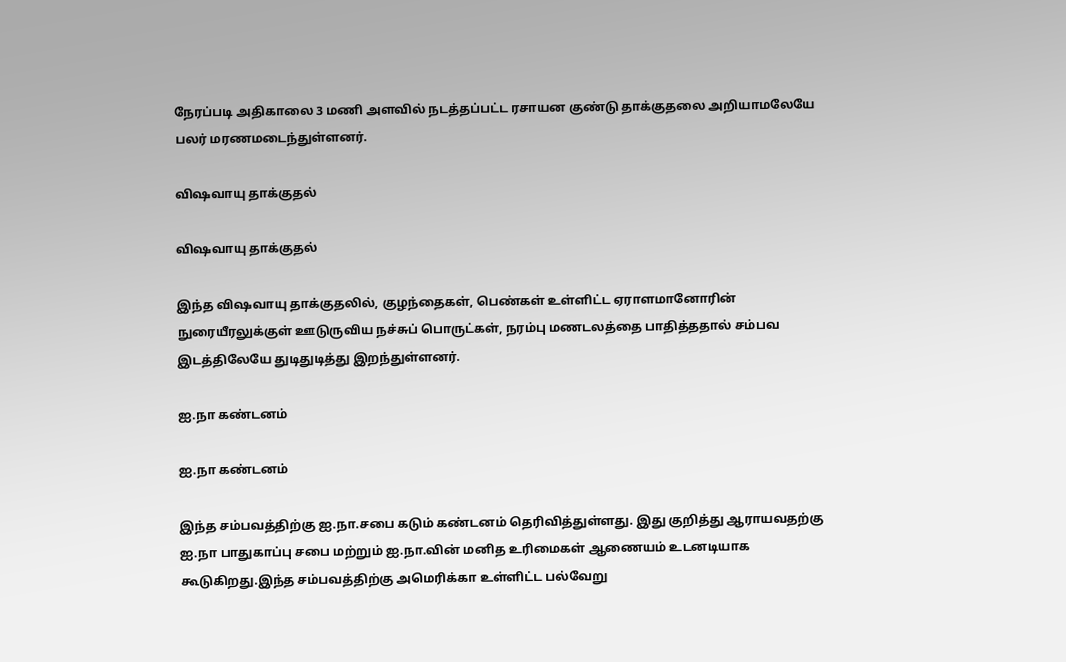நேரப்படி அதிகாலை 3 மணி அளவில் நடத்தப்பட்ட ரசாயன குண்டு தாக்குதலை அறியாமலேயே பலர் மரணமடைந்துள்ளனர்.

விஷவாயு தாக்குதல்

விஷவாயு தாக்குதல்

இந்த விஷவாயு தாக்குதலில், குழந்தைகள், பெண்கள் உள்ளிட்ட ஏராளமானோரின் நுரையீரலுக்குள் ஊடுருவிய நச்சுப் பொருட்கள், நரம்பு மணடலத்தை பாதித்ததால் சம்பவ இடத்திலேயே துடிதுடித்து இறந்துள்ளனர்.

ஐ.நா கண்டனம்

ஐ.நா கண்டனம்

இந்த சம்பவத்திற்கு ஐ.நா.சபை கடும் கண்டனம் தெரிவித்துள்ளது. இது குறித்து ஆராயவதற்கு ஐ.நா பாதுகாப்பு சபை மற்றும் ஐ.நா.வின் மனித உரிமைகள் ஆணையம் உடனடியாக கூடுகிறது.இந்த சம்பவத்திற்கு அமெரிக்கா உள்ளிட்ட பல்வேறு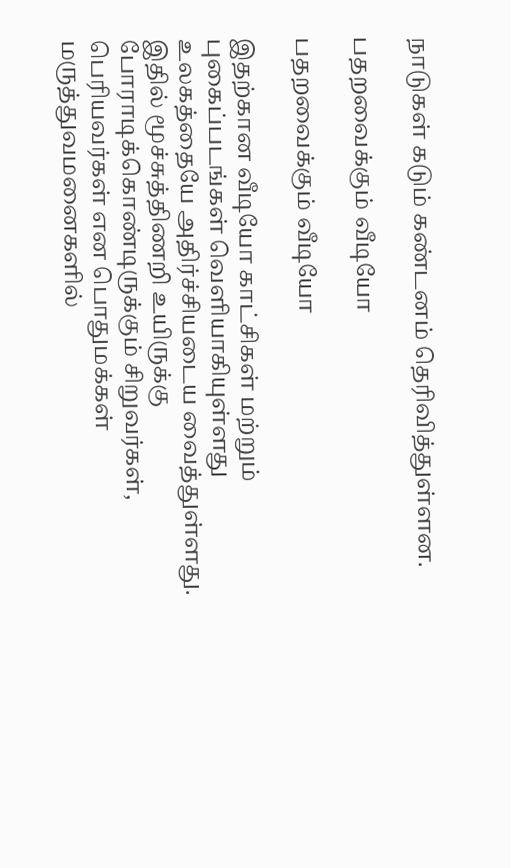நாடுகள் கடும் கண்டனம் தெரிவித்துள்ளன.

பதறவைக்கும் வீடியோ

பதறவைக்கும் வீடியோ

இதற்கான வீடியோ காட்சிகள் மற்றும் புகைப்படங்கள் வெளியாகியுள்ளது உலகத்தையே அதிர்ச்சியடைய வைத்துள்ளது. இதில் மூச்சுத்திணறி உயிருக்கு போராடிக்கொண்டிருக்கும் சிறுவர்கள், பெரியவர்கள் என பொதுமக்கள் மருத்துவமனைகளில்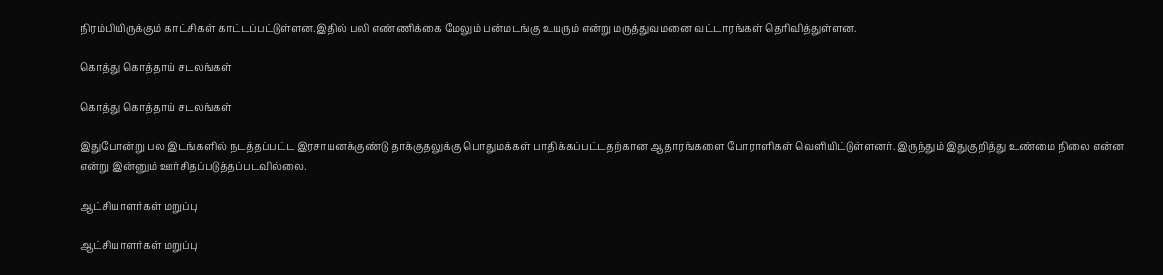நிரம்பியிருக்கும் காட்சிகள் காட்டப்பட்டுள்ளன.இதில் பலி எண்ணிக்கை மேலும் பன்மடங்கு உயரும் என்று மருத்துவமனை வட்டாரங்கள் தெரிவித்துள்ளன.

கொத்து கொத்தாய் சடலங்கள்

கொத்து கொத்தாய் சடலங்கள்

இதுபோன்று பல இடங்களில் நடத்தப்பட்ட இரசாயனக்குண்டு தாக்குதலுக்கு பொதுமக்கள் பாதிக்கப்பட்டதற்கான ஆதாரங்களை போராளிகள் வெளியிட்டுள்ளனர். இருந்தும் இதுகுறித்து உண்மை நிலை என்ன என்று இன்னும் ஊர்சிதப்படுத்தப்படவில்லை.

ஆட்சியாளர்கள் மறுப்பு

ஆட்சியாளர்கள் மறுப்பு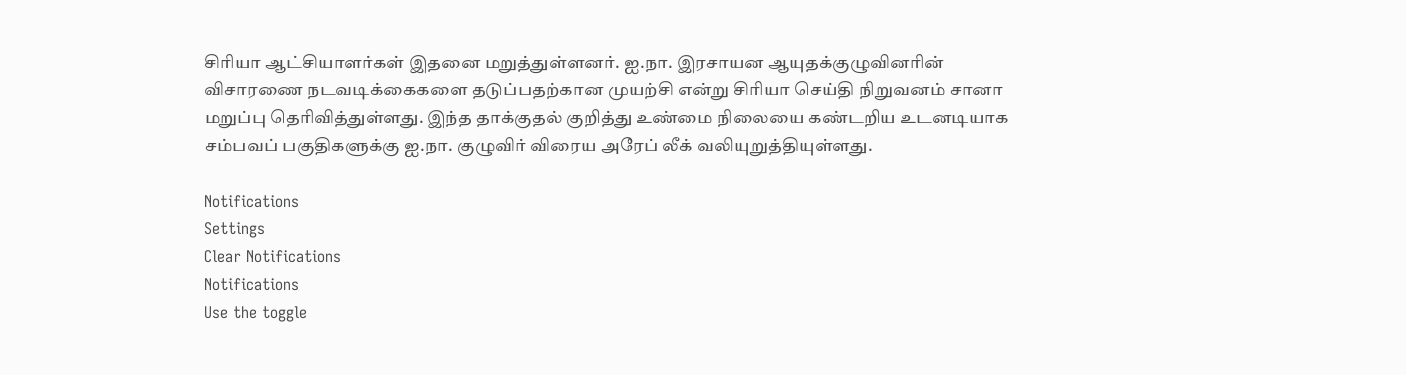சிரியா ஆட்சியாளர்கள் இதனை மறுத்துள்ளனர். ஐ.நா. இரசாயன ஆயுதக்குழுவினரின் விசாரணை நடவடிக்கைகளை தடுப்பதற்கான முயற்சி என்று சிரியா செய்தி நிறுவனம் சானா மறுப்பு தெரிவித்துள்ளது. இந்த தாக்குதல் குறித்து உண்மை நிலையை கண்டறிய உடனடியாக சம்பவப் பகுதிகளுக்கு ஐ.நா. குழுவிர் விரைய அரேப் லீக் வலியுறுத்தியுள்ளது.

Notifications
Settings
Clear Notifications
Notifications
Use the toggle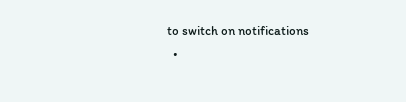to switch on notifications
  •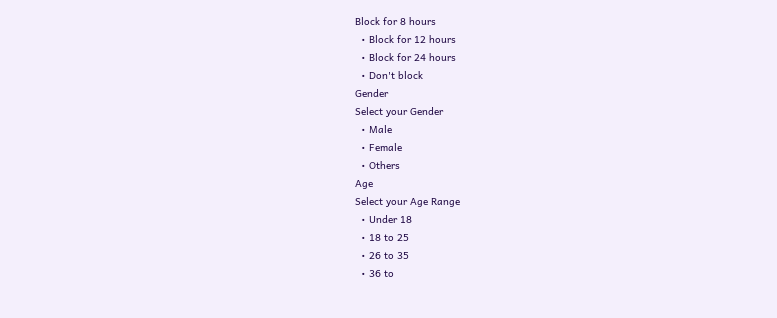Block for 8 hours
  • Block for 12 hours
  • Block for 24 hours
  • Don't block
Gender
Select your Gender
  • Male
  • Female
  • Others
Age
Select your Age Range
  • Under 18
  • 18 to 25
  • 26 to 35
  • 36 to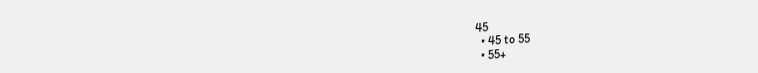45
  • 45 to 55
  • 55+